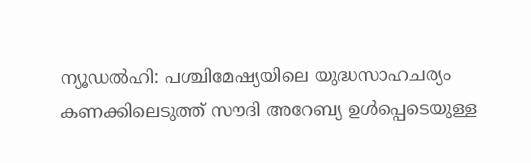ന്യൂഡൽഹി: പശ്ചിമേഷ്യയിലെ യുദ്ധസാഹചര്യം കണക്കിലെടുത്ത് സൗദി അറേബ്യ ഉൾപ്പെടെയുള്ള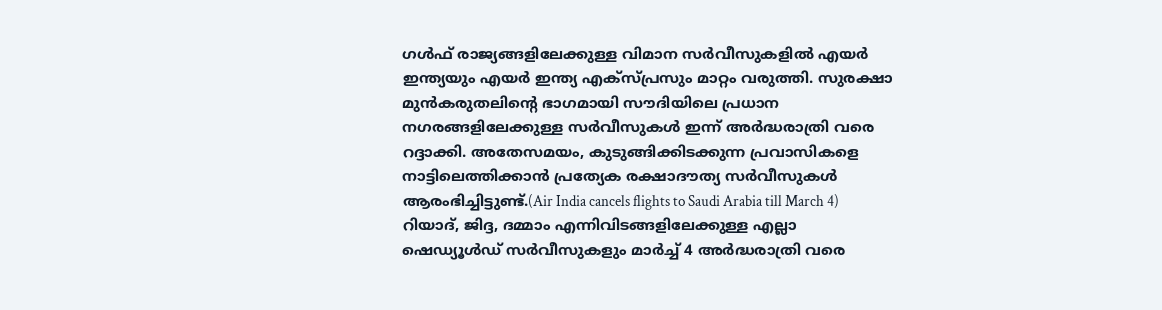ഗൾഫ് രാജ്യങ്ങളിലേക്കുള്ള വിമാന സർവീസുകളിൽ എയർ ഇന്ത്യയും എയർ ഇന്ത്യ എക്സ്പ്രസും മാറ്റം വരുത്തി. സുരക്ഷാ മുൻകരുതലിന്റെ ഭാഗമായി സൗദിയിലെ പ്രധാന നഗരങ്ങളിലേക്കുള്ള സർവീസുകൾ ഇന്ന് അർദ്ധരാത്രി വരെ റദ്ദാക്കി. അതേസമയം, കുടുങ്ങിക്കിടക്കുന്ന പ്രവാസികളെ നാട്ടിലെത്തിക്കാൻ പ്രത്യേക രക്ഷാദൗത്യ സർവീസുകൾ ആരംഭിച്ചിട്ടുണ്ട്.(Air India cancels flights to Saudi Arabia till March 4)
റിയാദ്, ജിദ്ദ, ദമ്മാം എന്നിവിടങ്ങളിലേക്കുള്ള എല്ലാ ഷെഡ്യൂൾഡ് സർവീസുകളും മാർച്ച് 4 അർദ്ധരാത്രി വരെ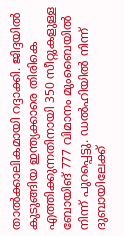താൽക്കാലികമായി റദ്ദാക്കി. ജിദ്ദയിൽ കുടുങ്ങിയ ഇന്ത്യക്കാരെ തിരികെ എത്തിക്കുന്നതിനായി 350 സീറ്റുകളുള്ള ബോയിങ് 777 വിമാനം മുംബൈയിൽ നിന്ന് പുറപ്പെട്ടു. ഡൽഹിയിൽ നിന്ന് ദുബായിലേക്ക്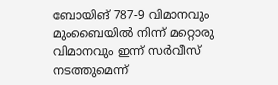ബോയിങ് 787-9 വിമാനവും മുംബൈയിൽ നിന്ന് മറ്റൊരു വിമാനവും ഇന്ന് സർവീസ് നടത്തുമെന്ന്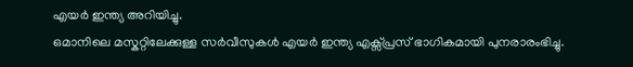എയർ ഇന്ത്യ അറിയിച്ചു.
ഒമാനിലെ മസ്കറ്റിലേക്കുള്ള സർവീസുകൾ എയർ ഇന്ത്യ എക്സ്പ്രസ് ഭാഗികമായി പുനരാരംഭിച്ചു.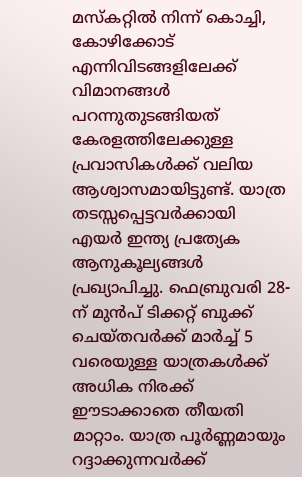മസ്കറ്റിൽ നിന്ന് കൊച്ചി, കോഴിക്കോട് എന്നിവിടങ്ങളിലേക്ക് വിമാനങ്ങൾ പറന്നുതുടങ്ങിയത് കേരളത്തിലേക്കുള്ള പ്രവാസികൾക്ക് വലിയ ആശ്വാസമായിട്ടുണ്ട്. യാത്ര തടസ്സപ്പെട്ടവർക്കായി എയർ ഇന്ത്യ പ്രത്യേക ആനുകൂല്യങ്ങൾ പ്രഖ്യാപിച്ചു. ഫെബ്രുവരി 28-ന് മുൻപ് ടിക്കറ്റ് ബുക്ക് ചെയ്തവർക്ക് മാർച്ച് 5 വരെയുള്ള യാത്രകൾക്ക് അധിക നിരക്ക് ഈടാക്കാതെ തീയതി മാറ്റാം. യാത്ര പൂർണ്ണമായും റദ്ദാക്കുന്നവർക്ക്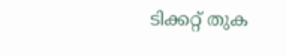ടിക്കറ്റ് തുക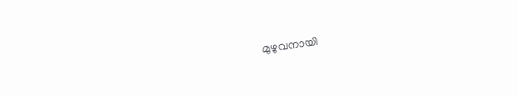മുഴുവനായി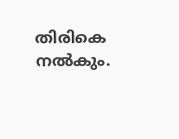തിരികെ നൽകും.